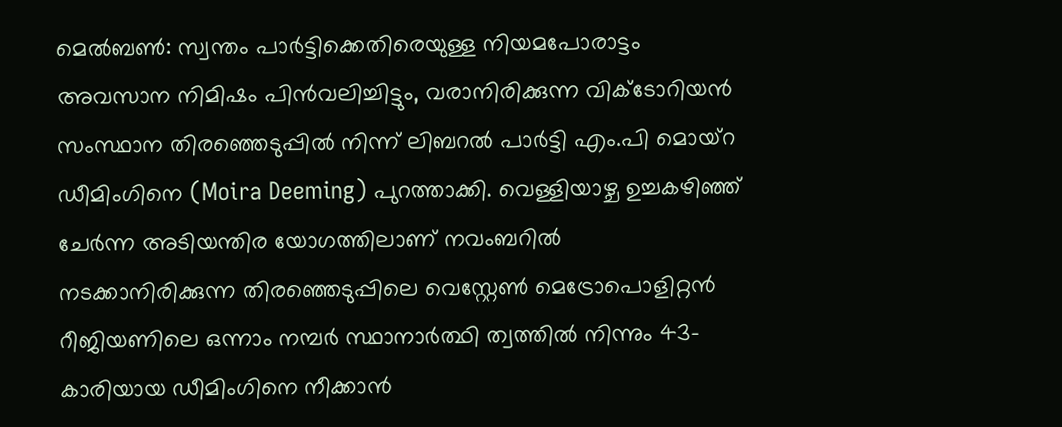മെൽബൺ: സ്വന്തം പാർട്ടിക്കെതിരെയുള്ള നിയമപോരാട്ടം അവസാന നിമിഷം പിൻവലിച്ചിട്ടും, വരാനിരിക്കുന്ന വിക്ടോറിയൻ സംസ്ഥാന തിരഞ്ഞെടുപ്പിൽ നിന്ന് ലിബറൽ പാർട്ടി എം.പി മൊയ്റ ഡീമിംഗിനെ (Moira Deeming) പുറത്താക്കി. വെള്ളിയാഴ്ച ഉച്ചകഴിഞ്ഞ് ചേർന്ന അടിയന്തിര യോഗത്തിലാണ് നവംബറിൽ നടക്കാനിരിക്കുന്ന തിരഞ്ഞെടുപ്പിലെ വെസ്റ്റേൺ മെട്രോപൊളിറ്റൻ റീജിയണിലെ ഒന്നാം നമ്പർ സ്ഥാനാർത്ഥി ത്വത്തിൽ നിന്നും 43-കാരിയായ ഡീമിംഗിനെ നീക്കാൻ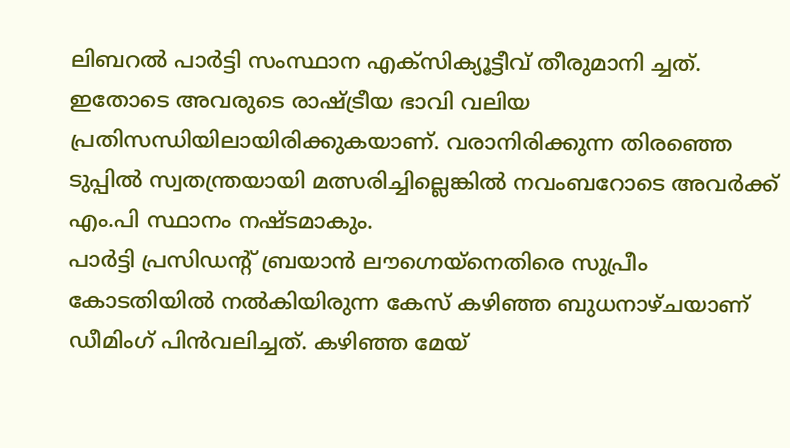ലിബറൽ പാർട്ടി സംസ്ഥാന എക്സിക്യൂട്ടീവ് തീരുമാനി ച്ചത്. ഇതോടെ അവരുടെ രാഷ്ട്രീയ ഭാവി വലിയ പ്രതിസന്ധിയിലായിരിക്കുകയാണ്. വരാനിരിക്കുന്ന തിരഞ്ഞെ ടുപ്പിൽ സ്വതന്ത്രയായി മത്സരിച്ചില്ലെങ്കിൽ നവംബറോടെ അവർക്ക് എം.പി സ്ഥാനം നഷ്ടമാകും.
പാർട്ടി പ്രസിഡന്റ് ബ്രയാൻ ലൗഗ്നെയ്നെതിരെ സുപ്രീം കോടതിയിൽ നൽകിയിരുന്ന കേസ് കഴിഞ്ഞ ബുധനാഴ്ചയാണ് ഡീമിംഗ് പിൻവലിച്ചത്. കഴിഞ്ഞ മേയ്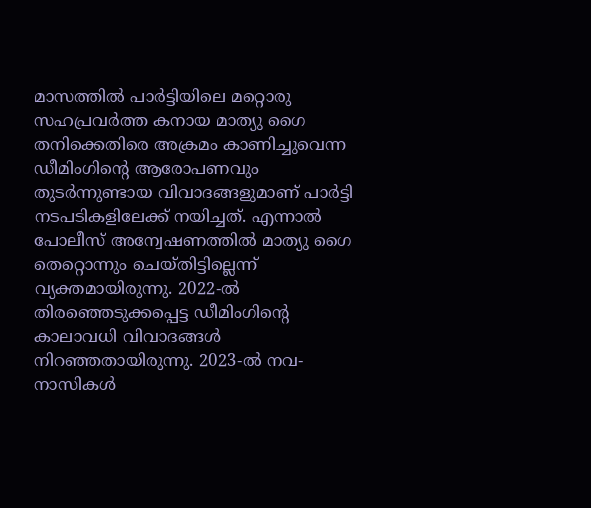മാസത്തിൽ പാർട്ടിയിലെ മറ്റൊരു സഹപ്രവർത്ത കനായ മാത്യു ഗൈ തനിക്കെതിരെ അക്രമം കാണിച്ചുവെന്ന ഡീമിംഗിന്റെ ആരോപണവും തുടർന്നുണ്ടായ വിവാദങ്ങളുമാണ് പാർട്ടി നടപടികളിലേക്ക് നയിച്ചത്. എന്നാൽ പോലീസ് അന്വേഷണത്തിൽ മാത്യു ഗൈ തെറ്റൊന്നും ചെയ്തിട്ടില്ലെന്ന് വ്യക്തമായിരുന്നു. 2022-ൽ തിരഞ്ഞെടുക്കപ്പെട്ട ഡീമിംഗിന്റെ കാലാവധി വിവാദങ്ങൾ നിറഞ്ഞതായിരുന്നു. 2023-ൽ നവ-നാസികൾ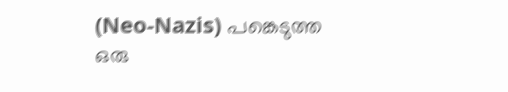(Neo-Nazis) പങ്കെടുത്ത ഒരു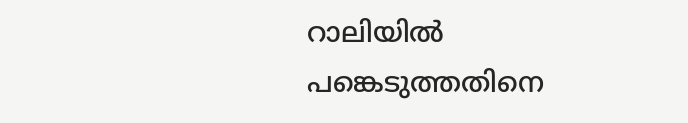റാലിയിൽ പങ്കെടുത്തതിനെ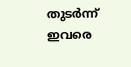തുടർന്ന് ഇവരെ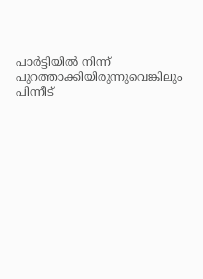പാർട്ടിയിൽ നിന്ന് പുറത്താക്കിയിരുന്നുവെങ്കിലും പിന്നീട്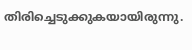തിരിച്ചെടുക്കുകയായിരുന്നു.